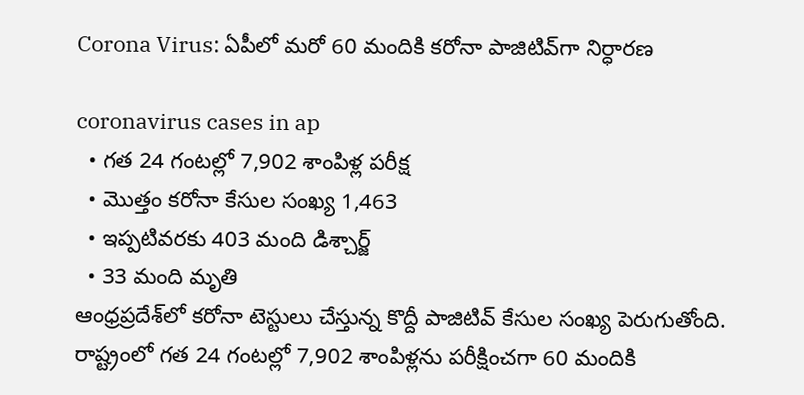Corona Virus: ఏపీలో మరో 60 మందికి కరోనా పాజిటివ్‌గా నిర్ధారణ

coronavirus cases in ap
  • గత 24 గంటల్లో 7,902 శాంపిళ్ల పరీక్ష
  • మొత్తం కరోనా కేసుల సంఖ్య 1,463
  • ఇప్పటివరకు 403 మంది డిశ్చార్జ్
  • 33 మంది మృతి
ఆంధ్రప్రదేశ్‌లో కరోనా టెస్టులు చేస్తున్న కొద్దీ పాజిటివ్ కేసుల సంఖ్య పెరుగుతోంది. రాష్ట్రంలో గత 24 గంటల్లో 7,902 శాంపిళ్లను పరీక్షించగా 60 మందికి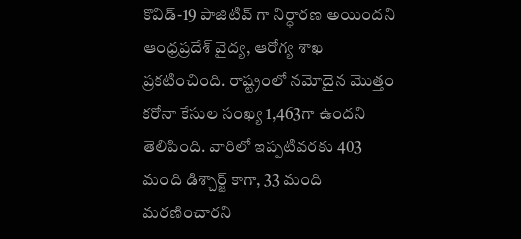కొవిడ్-19 పాజిటివ్ గా నిర్ధారణ అయిందని ఆంధ్రప్రదేశ్ వైద్య, ఆరోగ్య శాఖ ప్రకటించింది. రాష్ట్రంలో నమోదైన మొత్తం కరోనా కేసుల సంఖ్య 1,463గా ఉందని తెలిపింది. వారిలో ఇప్పటివరకు 403 మంది డిశ్చార్జ్ కాగా, 33 మంది మరణించారని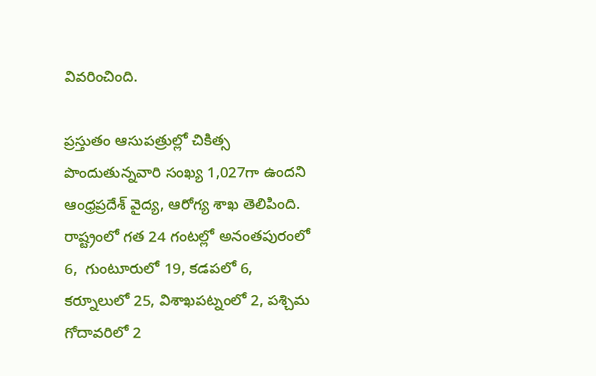వివరించింది.

ప్రస్తుతం ఆసుపత్రుల్లో చికిత్స పొందుతున్నవారి సంఖ్య 1,027గా ఉందని ఆంధ్రప్రదేశ్ వైద్య, ఆరోగ్య శాఖ తెలిపింది. రాష్ట్రంలో గత 24 గంటల్లో అనంతపురంలో 6,  గుంటూరులో 19, కడపలో 6, కర్నూలులో 25, విశాఖపట్నంలో 2, పశ్చిమ గోదావరిలో 2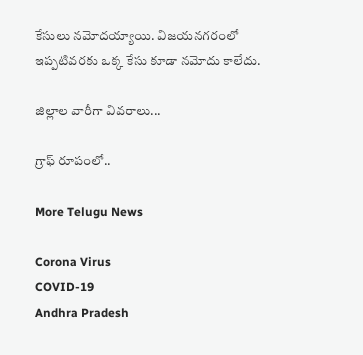కేసులు నమోదయ్యాయి. విజయనగరంలో ఇప్పటివరకు ఒక్క కేసు కూడా నమోదు కాలేదు.

జిల్లాల వారీగా వివరాలు...

గ్రాఫ్ రూపంలో..

More Telugu News

Corona Virus
COVID-19
Andhra Pradesh